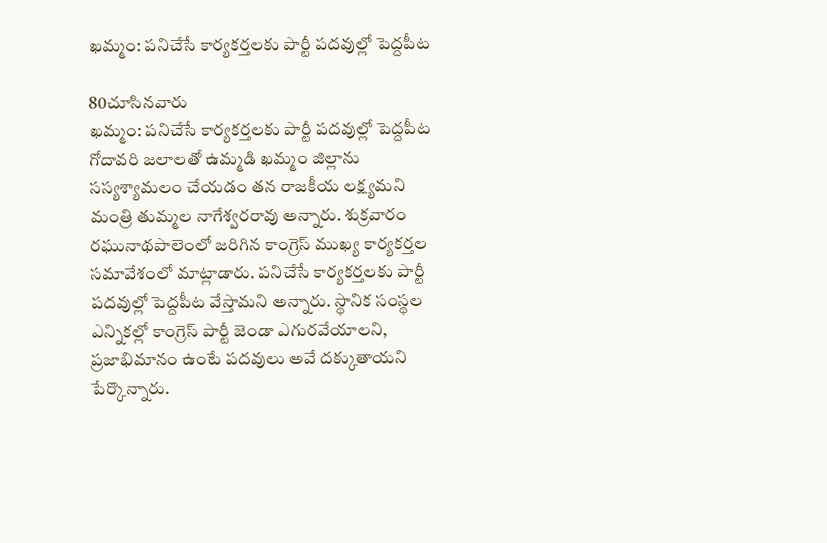ఖమ్మం: పనిచేసే కార్యకర్తలకు పార్టీ పదవుల్లో పెద్దపీట

80చూసినవారు
ఖమ్మం: పనిచేసే కార్యకర్తలకు పార్టీ పదవుల్లో పెద్దపీట
గోదావరి జలాలతో ఉమ్మడి ఖమ్మం జిల్లాను సస్యశ్యామలం చేయడం తన రాజకీయ లక్ష్యమని మంత్రి తుమ్మల నాగేశ్వరరావు అన్నారు. శుక్రవారం రఘునాథపాలెంలో జరిగిన కాంగ్రెస్ ముఖ్య కార్యకర్తల సమావేశంలో మాట్లాడారు. పనిచేసే కార్యకర్తలకు పార్టీ పదవుల్లో పెద్దపీట వేస్తామని అన్నారు. స్థానిక సంస్థల ఎన్నికల్లో కాంగ్రెస్ పార్టీ జెండా ఎగురవేయాలని, ప్రజాభిమానం ఉంటే పదవులు అవే దక్కుతాయని పేర్కొన్నారు.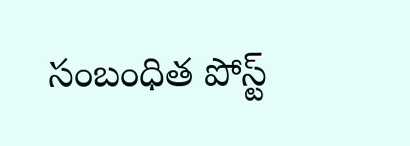సంబంధిత పోస్ట్